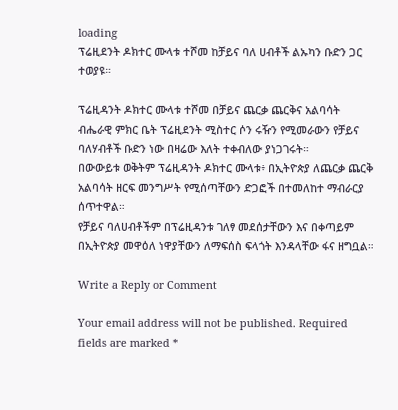loading
ፕሬዚደንት ዶክተር ሙላቱ ተሾመ ከቻይና ባለ ሀብቶች ልኡካን ቡድን ጋር ተወያዩ።

ፕሬዚዳንት ዶክተር ሙላቱ ተሾመ በቻይና ጨርቃ ጨርቅና አልባሳት ብሔራዊ ምክር ቤት ፕሬዚደንት ሚስተር ሶን ሩዥን የሚመራውን የቻይና ባለሃብቶች ቡድን ነው በዛሬው እለት ተቀብለው ያነጋገሩት።
በውውይቱ ወቅትም ፕሬዚዳንት ዶክተር ሙላቱ፥ በኢትዮጵያ ለጨርቃ ጨርቅ አልባሳት ዘርፍ መንግሥት የሚሰጣቸውን ድጋፎች በተመለከተ ማብራርያ ሰጥተዋል።
የቻይና ባለሀብቶችም በፕሬዚዳንቱ ገለፃ መደሰታቸውን እና በቀጣይም በኢትዮጵያ መዋዕለ ነዋያቸውን ለማፍሰስ ፍላጎት እንዳላቸው ፋና ዘግቧል።

Write a Reply or Comment

Your email address will not be published. Required fields are marked *